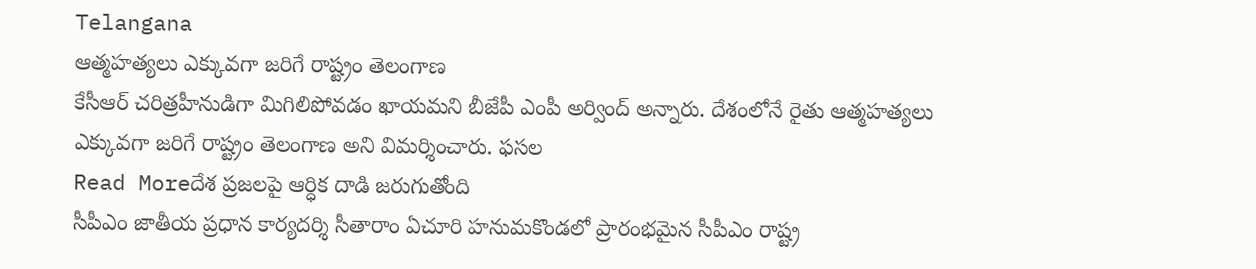Telangana
ఆత్మహత్యలు ఎక్కువగా జరిగే రాష్ట్రం తెలంగాణ
కేసీఆర్ చరిత్రహీనుడిగా మిగిలిపోవడం ఖాయమని బీజేపీ ఎంపీ అర్వింద్ అన్నారు. దేశంలోనే రైతు ఆత్మహత్యలు ఎక్కువగా జరిగే రాష్ట్రం తెలంగాణ అని విమర్శించారు. ఫసల
Read Moreదేశ ప్రజలపై ఆర్ధిక దాడి జరుగుతోంది
సీపీఎం జాతీయ ప్రధాన కార్యదర్శి సీతారాం ఏచూరి హనుమకొండలో ప్రారంభమైన సీపీఎం రాష్ట్ర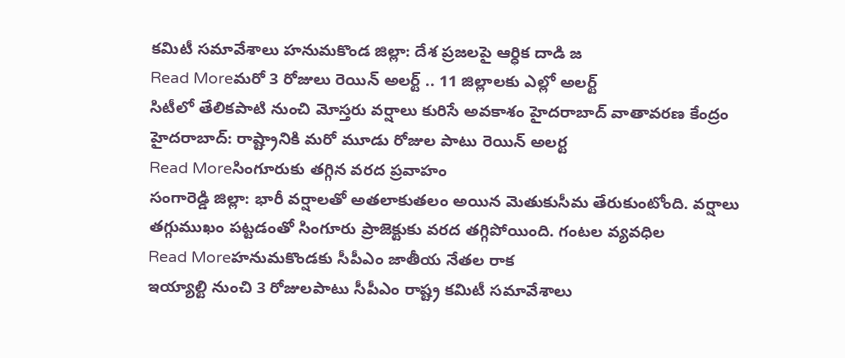కమిటీ సమావేశాలు హనుమకొండ జిల్లా: దేశ ప్రజలపై ఆర్ధిక దాడి జ
Read Moreమరో 3 రోజులు రెయిన్ అలర్ట్ .. 11 జిల్లాలకు ఎల్లో అలర్ట్
సిటీలో తేలికపాటి నుంచి మోస్తరు వర్షాలు కురిసే అవకాశం హైదరాబాద్ వాతావరణ కేంద్రం హైదరాబాద్: రాష్ట్రానికి మరో మూడు రోజుల పాటు రెయిన్ అలర్ట
Read Moreసింగూరుకు తగ్గిన వరద ప్రవాహం
సంగారెడ్డి జిల్లా: భారీ వర్షాలతో అతలాకుతలం అయిన మెతుకుసీమ తేరుకుంటోంది. వర్షాలు తగ్గుముఖం పట్టడంతో సింగూరు ప్రాజెక్టుకు వరద తగ్గిపోయింది. గంటల వ్యవధిల
Read Moreహనుమకొండకు సీపీఎం జాతీయ నేతల రాక
ఇయ్యాల్టి నుంచి 3 రోజులపాటు సీపీఎం రాష్ట్ర కమిటీ సమావేశాలు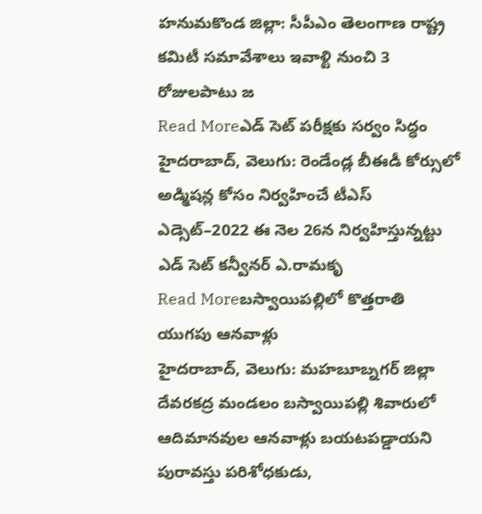హనుమకొండ జిల్లా: సీపీఎం తెలంగాణ రాష్ట్ర కమిటీ సమావేశాలు ఇవాళ్టి నుంచి 3 రోజులపాటు జ
Read Moreఎడ్ సెట్ పరీక్షకు సర్వం సిద్ధం
హైదరాబాద్, వెలుగు: రెండేండ్ల బీఈడీ కోర్సులో అడ్మిషన్ల కోసం నిర్వహించే టీఎస్ ఎడ్సెట్–2022 ఈ నెల 26న నిర్వహిస్తున్నట్టు ఎడ్ సెట్ కన్వీనర్ ఎ.రామకృ
Read Moreబస్వాయిపల్లిలో కొత్తరాతి యుగపు ఆనవాళ్లు
హైదరాబాద్, వెలుగు: మహబూబ్నగర్ జిల్లా దేవరకద్ర మండలం బస్వాయిపల్లి శివారులో ఆదిమానవుల ఆనవాళ్లు బయటపడ్డాయని పురావస్తు పరిశోధకుడు,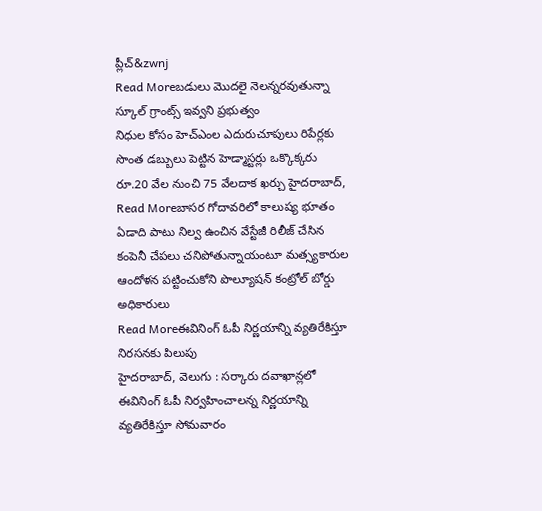ప్లీచ్&zwnj
Read Moreబడులు మొదలై నెలన్నరవుతున్నా స్కూల్ గ్రాంట్స్ ఇవ్వని ప్రభుత్వం
నిధుల కోసం హెచ్ఎంల ఎదురుచూపులు రిపేర్లకు సొంత డబ్బులు పెట్టిన హెడ్మాస్టర్లు ఒక్కొక్కరు రూ.20 వేల నుంచి 75 వేలదాక ఖర్చు హైదరాబాద్,
Read Moreబాసర గోదావరిలో కాలుష్య భూతం
ఏడాది పాటు నిల్వ ఉంచిన వేస్టేజీ రిలీజ్ చేసిన కంపెనీ చేపలు చనిపోతున్నాయంటూ మత్స్యకారుల ఆందోళన పట్టించుకోని పొల్యూషన్ కంట్రోల్ బోర్డు అధికారులు
Read Moreఈవినింగ్ ఓపీ నిర్ణయాన్ని వ్యతిరేకిస్తూ నిరసనకు పిలుపు
హైదరాబాద్, వెలుగు : సర్కారు దవాఖాన్లలో ఈవినింగ్ ఓపీ నిర్వహించాలన్న నిర్ణయాన్ని వ్యతిరేకిస్తూ సోమవారం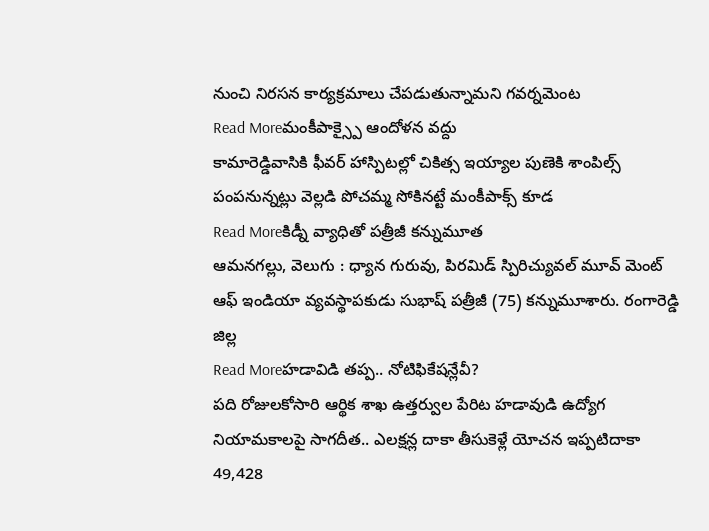నుంచి నిరసన కార్యక్రమాలు చేపడుతున్నామని గవర్నమెంట
Read Moreమంకీపాక్స్పై ఆందోళన వద్దు
కామారెడ్డివాసికి ఫీవర్ హాస్పిటల్లో చికిత్స ఇయ్యాల పుణెకి శాంపిల్స్ పంపనున్నట్లు వెల్లడి పోచమ్మ సోకినట్టే మంకీపాక్స్ కూడ
Read Moreకిడ్నీ వ్యాధితో పత్రీజీ కన్నుమూత
ఆమనగల్లు, వెలుగు : ధ్యాన గురువు, పిరమిడ్ స్పిరిచ్యువల్ మూవ్ మెంట్ ఆఫ్ ఇండియా వ్యవస్థాపకుడు సుభాష్ పత్రీజీ (75) కన్నుమూశారు. రంగారెడ్డి జిల్ల
Read Moreహడావిడి తప్ప.. నోటిఫికేషన్లేవీ?
పది రోజులకోసారి ఆర్థిక శాఖ ఉత్తర్వుల పేరిట హడావుడి ఉద్యోగ నియామకాలపై సాగదీత.. ఎలక్షన్ల దాకా తీసుకెళ్లే యోచన ఇప్పటిదాకా 49,428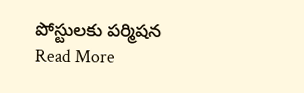పోస్టులకు పర్మిషన
Read More